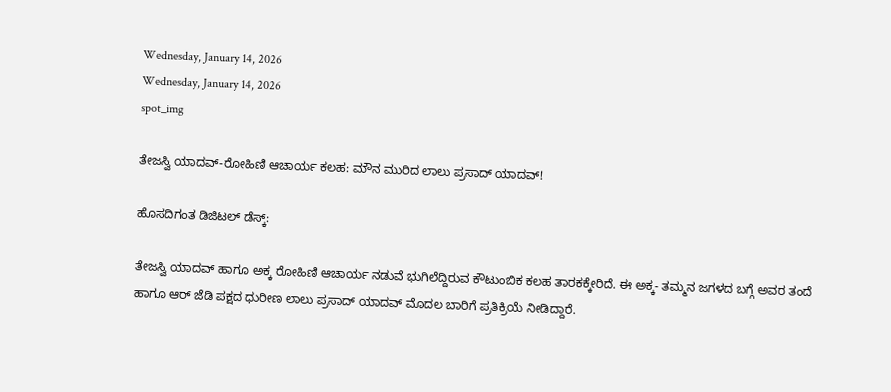Wednesday, January 14, 2026
Wednesday, January 14, 2026
spot_img

ತೇಜಸ್ವಿ ಯಾದವ್-ರೋಹಿಣಿ ಆಚಾರ್ಯ ಕಲಹ: ಮೌನ ಮುರಿದ ಲಾಲು ಪ್ರಸಾದ್ ಯಾದವ್!

ಹೊಸದಿಗಂತ ಡಿಜಿಟಲ್ ಡೆಸ್ಕ್:

ತೇಜಸ್ವಿ ಯಾದವ್ ಹಾಗೂ ಅಕ್ಕ ರೋಹಿಣಿ ಆಚಾರ್ಯ ನಡುವೆ ಭುಗಿಲೆದ್ದಿರುವ ಕೌಟುಂಬಿಕ ಕಲಹ ತಾರಕಕ್ಕೇರಿದೆ. ಈ ಅಕ್ಕ- ತಮ್ಮನ ಜಗಳದ ಬಗ್ಗೆ ಅವರ ತಂದೆ ಹಾಗೂ ಆರ್ ಜೆಡಿ ಪಕ್ಷದ ಧುರೀಣ ಲಾಲು ಪ್ರಸಾದ್ ಯಾದವ್ ಮೊದಲ ಬಾರಿಗೆ ಪ್ರತಿಕ್ರಿಯೆ ನೀಡಿದ್ದಾರೆ.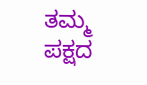ತಮ್ಮ ಪಕ್ಷದ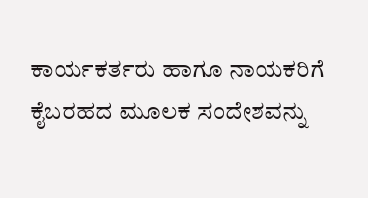ಕಾರ್ಯಕರ್ತರು ಹಾಗೂ ನಾಯಕರಿಗೆ ಕೈಬರಹದ ಮೂಲಕ ಸಂದೇಶವನ್ನು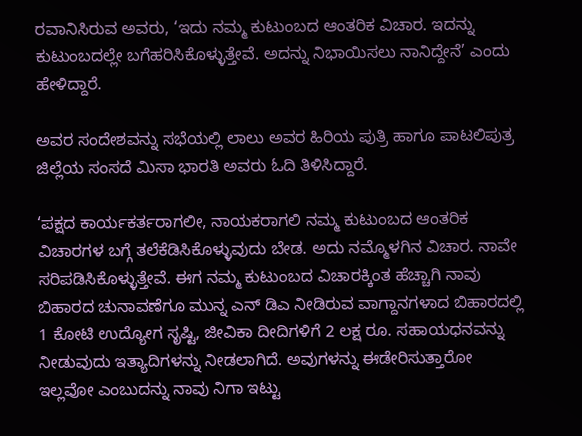ರವಾನಿಸಿರುವ ಅವರು, ‘ಇದು ನಮ್ಮ ಕುಟುಂಬದ ಆಂತರಿಕ ವಿಚಾರ. ಇದನ್ನು ಕುಟುಂಬದಲ್ಲೇ ಬಗೆಹರಿಸಿಕೊಳ್ಳುತ್ತೇವೆ. ಅದನ್ನು ನಿಭಾಯಿಸಲು ನಾನಿದ್ದೇನೆ’ ಎಂದು ಹೇಳಿದ್ದಾರೆ.

ಅವರ ಸಂದೇಶವನ್ನು ಸಭೆಯಲ್ಲಿ ಲಾಲು ಅವರ ಹಿರಿಯ ಪುತ್ರಿ ಹಾಗೂ ಪಾಟಲಿಪುತ್ರ ಜಿಲ್ಲೆಯ ಸಂಸದೆ ಮಿಸಾ ಭಾರತಿ ಅವರು ಓದಿ ತಿಳಿಸಿದ್ದಾರೆ.

‘ಪಕ್ಷದ ಕಾರ್ಯಕರ್ತರಾಗಲೀ, ನಾಯಕರಾಗಲಿ ನಮ್ಮ ಕುಟುಂಬದ ಆಂತರಿಕ ವಿಚಾರಗಳ ಬಗ್ಗೆ ತಲೆಕೆಡಿಸಿಕೊಳ್ಳುವುದು ಬೇಡ. ಅದು ನಮ್ಮೊಳಗಿನ ವಿಚಾರ. ನಾವೇ ಸರಿಪಡಿಸಿಕೊಳ್ಳುತ್ತೇವೆ. ಈಗ ನಮ್ಮ ಕುಟುಂಬದ ವಿಚಾರಕ್ಕಿಂತ ಹೆಚ್ಚಾಗಿ ನಾವು ಬಿಹಾರದ ಚುನಾವಣೆಗೂ ಮುನ್ನ ಎನ್ ಡಿಎ ನೀಡಿರುವ ವಾಗ್ದಾನಗಳಾದ ಬಿಹಾರದಲ್ಲಿ 1 ಕೋಟಿ ಉದ್ಯೋಗ ಸೃಷ್ಟಿ, ಜೀವಿಕಾ ದೀದಿಗಳಿಗೆ 2 ಲಕ್ಷ ರೂ. ಸಹಾಯಧನವನ್ನು ನೀಡುವುದು ಇತ್ಯಾದಿಗಳನ್ನು ನೀಡಲಾಗಿದೆ. ಅವುಗಳನ್ನು ಈಡೇರಿಸುತ್ತಾರೋ ಇಲ್ಲವೋ ಎಂಬುದನ್ನು ನಾವು ನಿಗಾ ಇಟ್ಟು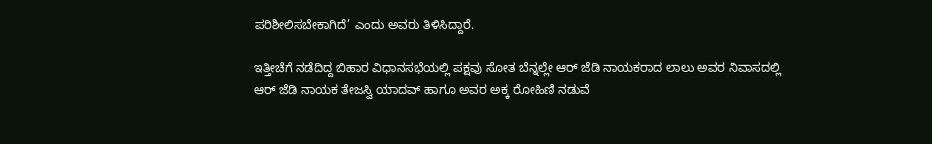ಪರಿಶೀಲಿಸಬೇಕಾಗಿದೆ’ ಎಂದು ಅವರು ತಿಳಿಸಿದ್ದಾರೆ.

ಇತ್ತೀಚೆಗೆ ನಡೆದಿದ್ದ ಬಿಹಾರ ವಿಧಾನಸಭೆಯಲ್ಲಿ ಪಕ್ಷವು ಸೋತ ಬೆನ್ನಲ್ಲೇ ಆರ್ ಜೆಡಿ ನಾಯಕರಾದ ಲಾಲು ಅವರ ನಿವಾಸದಲ್ಲಿ ಆರ್ ಜೆಡಿ ನಾಯಕ ತೇಜಸ್ವಿ ಯಾದವ್ ಹಾಗೂ ಅವರ ಅಕ್ಕ ರೋಹಿಣಿ ನಡುವೆ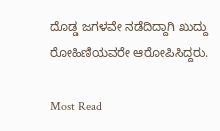ದೊಡ್ಡ ಜಗಳವೇ ನಡೆದಿದ್ದಾಗಿ ಖುದ್ದು ರೋಹಿಣಿಯವರೇ ಆರೋಪಿಸಿದ್ದರು.

Most Read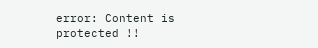error: Content is protected !!